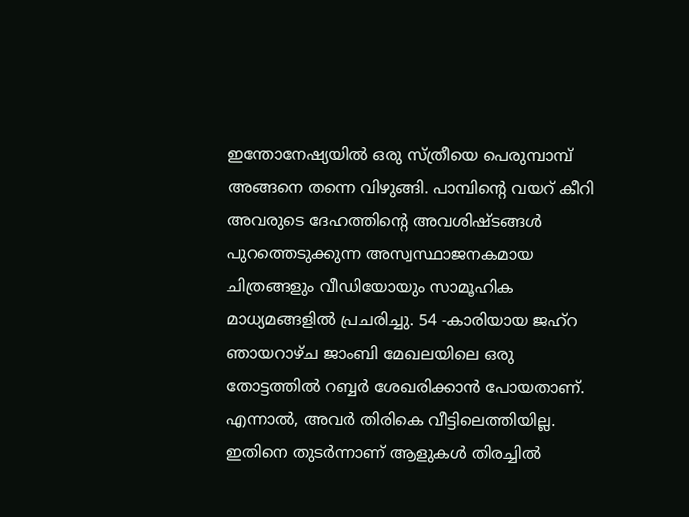ഇന്തോനേഷ്യയിൽ ഒരു സ്ത്രീയെ പെരുമ്പാമ്പ് അങ്ങനെ തന്നെ വിഴുങ്ങി. പാമ്പിന്റെ വയറ് കീറി അവരുടെ ദേഹത്തിന്റെ അവശിഷ്ടങ്ങൾ പുറത്തെടുക്കുന്ന അസ്വസ്ഥാജനകമായ ചിത്രങ്ങളും വീഡിയോയും സാമൂഹിക മാധ്യമങ്ങളിൽ പ്രചരിച്ചു. 54 -കാരിയായ ജഹ്റ ഞായറാഴ്ച ജാംബി മേഖലയിലെ ഒരു തോട്ടത്തിൽ റബ്ബർ ശേഖരിക്കാൻ പോയതാണ്.
എന്നാൽ, അവർ തിരികെ വീട്ടിലെത്തിയില്ല. ഇതിനെ തുടർന്നാണ് ആളുകൾ തിരച്ചിൽ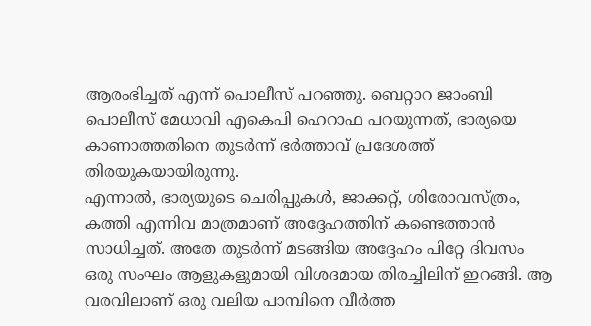ആരംഭിച്ചത് എന്ന് പൊലീസ് പറഞ്ഞു. ബെറ്റാറ ജാംബി പൊലീസ് മേധാവി എകെപി ഹെറാഫ പറയുന്നത്, ഭാര്യയെ കാണാത്തതിനെ തുടർന്ന് ഭർത്താവ് പ്രദേശത്ത് തിരയുകയായിരുന്നു.
എന്നാൽ, ഭാര്യയുടെ ചെരിപ്പുകൾ, ജാക്കറ്റ്, ശിരോവസ്ത്രം, കത്തി എന്നിവ മാത്രമാണ് അദ്ദേഹത്തിന് കണ്ടെത്താൻ സാധിച്ചത്. അതേ തുടർന്ന് മടങ്ങിയ അദ്ദേഹം പിറ്റേ ദിവസം ഒരു സംഘം ആളുകളുമായി വിശദമായ തിരച്ചിലിന് ഇറങ്ങി. ആ വരവിലാണ് ഒരു വലിയ പാമ്പിനെ വീർത്ത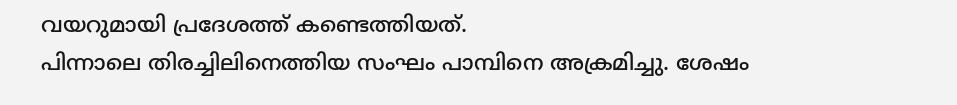വയറുമായി പ്രദേശത്ത് കണ്ടെത്തിയത്.
പിന്നാലെ തിരച്ചിലിനെത്തിയ സംഘം പാമ്പിനെ അക്രമിച്ചു. ശേഷം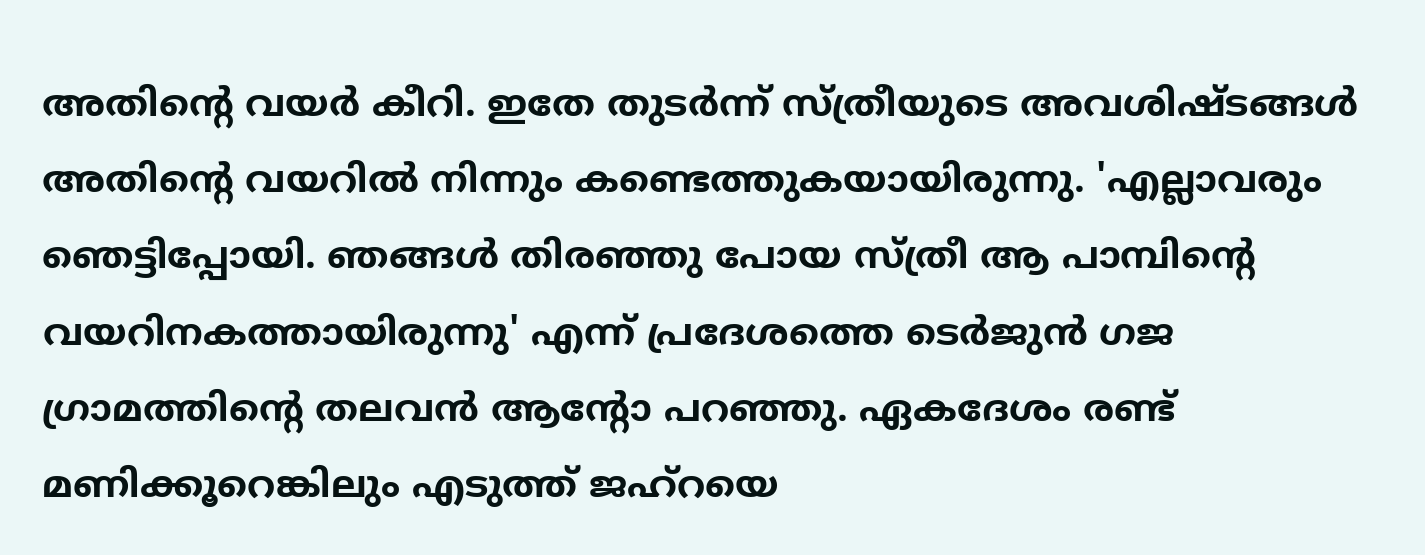അതിന്റെ വയർ കീറി. ഇതേ തുടർന്ന് സ്ത്രീയുടെ അവശിഷ്ടങ്ങൾ അതിന്റെ വയറിൽ നിന്നും കണ്ടെത്തുകയായിരുന്നു. 'എല്ലാവരും ഞെട്ടിപ്പോയി. ഞങ്ങൾ തിരഞ്ഞു പോയ സ്ത്രീ ആ പാമ്പിന്റെ വയറിനകത്തായിരുന്നു' എന്ന് പ്രദേശത്തെ ടെർജുൻ ഗജ ഗ്രാമത്തിന്റെ തലവൻ ആന്റോ പറഞ്ഞു. ഏകദേശം രണ്ട് മണിക്കൂറെങ്കിലും എടുത്ത് ജഹ്റയെ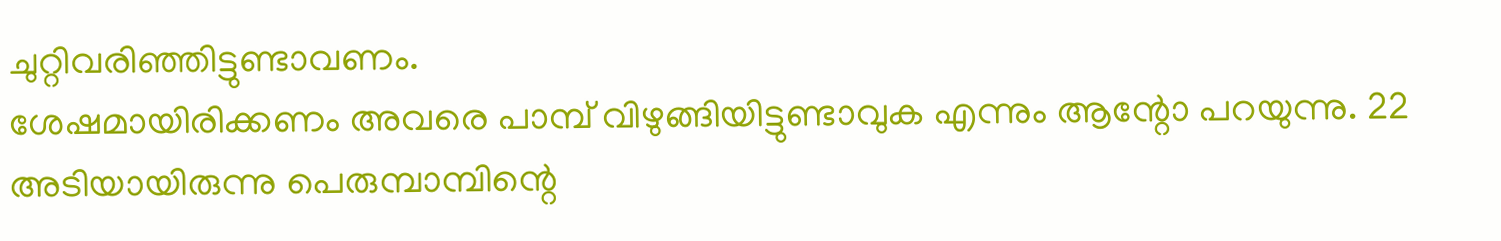ചുറ്റിവരിഞ്ഞിട്ടുണ്ടാവണം.
ശേഷമായിരിക്കണം അവരെ പാമ്പ് വിഴുങ്ങിയിട്ടുണ്ടാവുക എന്നും ആന്റോ പറയുന്നു. 22 അടിയായിരുന്നു പെരുമ്പാമ്പിന്റെ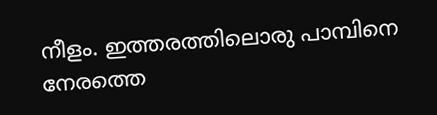നീളം. ഇത്തരത്തിലൊരു പാമ്പിനെ നേരത്തെ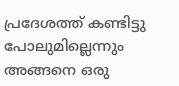പ്രദേശത്ത് കണ്ടിട്ടു പോലുമില്ലെന്നും അങ്ങനെ ഒരു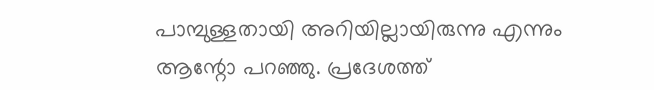പാമ്പുള്ളതായി അറിയില്ലായിരുന്നു എന്നും ആന്റോ പറഞ്ഞു. പ്രദേശത്ത്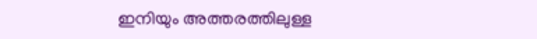ഇനിയും അത്തരത്തിലുള്ള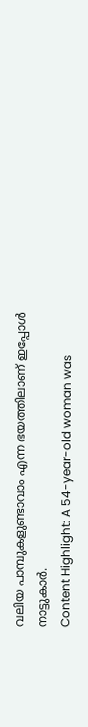വലിയ പാമ്പുകളുണ്ടാവാം എന്ന ഭയത്തിലാണ് ഇപ്പോൾ നാട്ടുകാർ.
Content Highlight: A 54-year-old woman was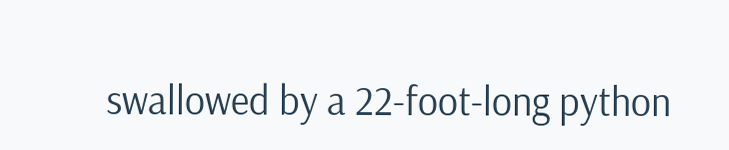swallowed by a 22-foot-long python